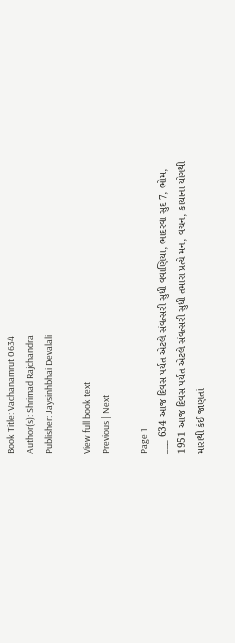Book Title: Vachanamrut 0634
Author(s): Shrimad Rajchandra
Publisher: Jaysinhbhai Devalali

View full book text
Previous | Next

Page 1
___ 634 આજ દિવસ પર્યત એટલે સંવત્સરી સુધી વવાણિયા, ભાદરવા સુદ 7, ભોમ, 1951 આજ દિવસ પર્યત એટલે સંવત્સરી સુધી તમારા પ્રત્યે મન, વચન, કાયાના યોગથી મારાથી કંઈ જાણતાં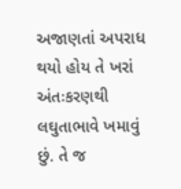અજાણતાં અપરાધ થયો હોય તે ખરાં અંતઃકરણથી લઘુતાભાવે ખમાવું છું. તે જ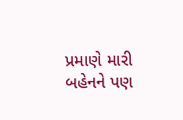પ્રમાણે મારી બહેનને પણ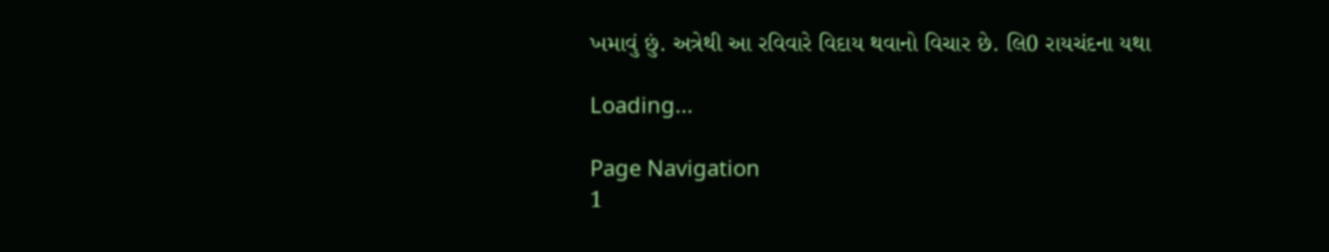ખમાવું છું. અત્રેથી આ રવિવારે વિદાય થવાનો વિચાર છે. લિ0 રાયચંદના યથા

Loading...

Page Navigation
1